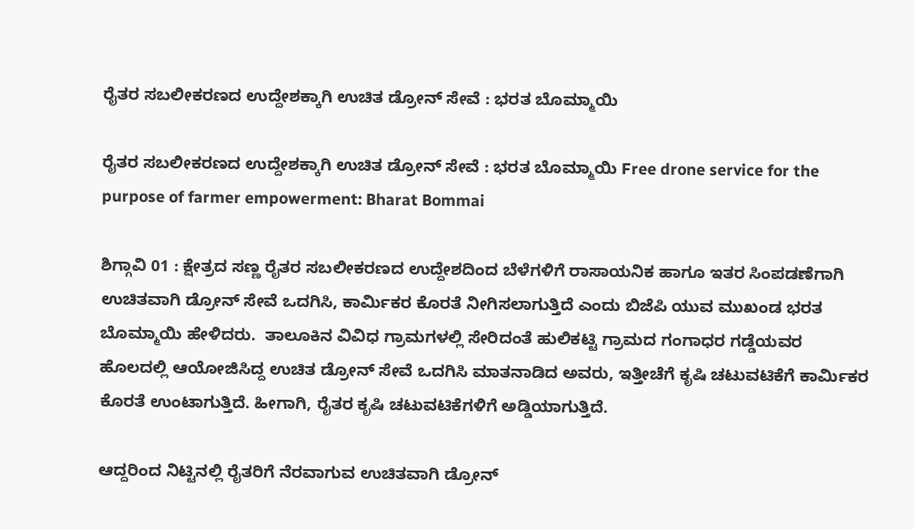ರೈತರ ಸಬಲೀಕರಣದ ಉದ್ದೇಶಕ್ಕಾಗಿ ಉಚಿತ ಡ್ರೋನ್ ಸೇವೆ : ಭರತ ಬೊಮ್ಮಾಯಿ

ರೈತರ ಸಬಲೀಕರಣದ ಉದ್ದೇಶಕ್ಕಾಗಿ ಉಚಿತ ಡ್ರೋನ್ ಸೇವೆ : ಭರತ ಬೊಮ್ಮಾಯಿ Free drone service for the purpose of farmer empowerment: Bharat Bommai

ಶಿಗ್ಗಾವಿ 01 : ಕ್ಷೇತ್ರದ ಸಣ್ಣ ರೈತರ ಸಬಲೀಕರಣದ ಉದ್ದೇಶದಿಂದ ಬೆಳೆಗಳಿಗೆ ರಾಸಾಯನಿಕ ಹಾಗೂ ಇತರ ಸಿಂಪಡಣೆಗಾಗಿ ಉಚಿತವಾಗಿ ಡ್ರೋನ್ ಸೇವೆ ಒದಗಿಸಿ, ಕಾರ್ಮಿಕರ ಕೊರತೆ ನೀಗಿಸಲಾಗುತ್ತಿದೆ ಎಂದು ಬಿಜೆಪಿ ಯುವ ಮುಖಂಡ ಭರತ ಬೊಮ್ಮಾಯಿ ಹೇಳಿದರು.  ತಾಲೂಕಿನ ವಿವಿಧ ಗ್ರಾಮಗಳಲ್ಲಿ ಸೇರಿದಂತೆ ಹುಲಿಕಟ್ಟಿ ಗ್ರಾಮದ ಗಂಗಾಧರ ಗಡ್ಡೆಯವರ ಹೊಲದಲ್ಲಿ ಆಯೋಜಿಸಿದ್ದ ಉಚಿತ ಡ್ರೋನ್ ಸೇವೆ ಒದಗಿಸಿ ಮಾತನಾಡಿದ ಅವರು, ಇತ್ತೀಚೆಗೆ ಕೃಷಿ ಚಟುವಟಿಕೆಗೆ ಕಾರ್ಮಿಕರ ಕೊರತೆ ಉಂಟಾಗುತ್ತಿದೆ. ಹೀಗಾಗಿ, ರೈತರ ಕೃಷಿ ಚಟುವಟಿಕೆಗಳಿಗೆ ಅಡ್ಡಿಯಾಗುತ್ತಿದೆ.

ಆದ್ದರಿಂದ ನಿಟ್ಟಿನಲ್ಲಿ ರೈತರಿಗೆ ನೆರವಾಗುವ ಉಚಿತವಾಗಿ ಡ್ರೋನ್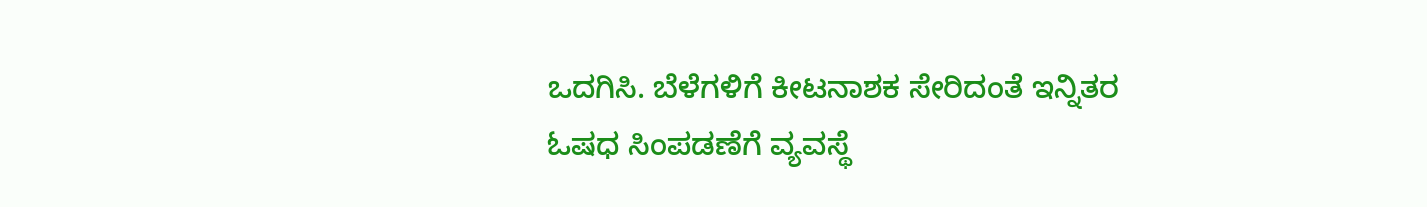ಒದಗಿಸಿ. ಬೆಳೆಗಳಿಗೆ ಕೀಟನಾಶಕ ಸೇರಿದಂತೆ ಇನ್ನಿತರ ಓಷಧ ಸಿಂಪಡಣೆಗೆ ವ್ಯವಸ್ಥೆ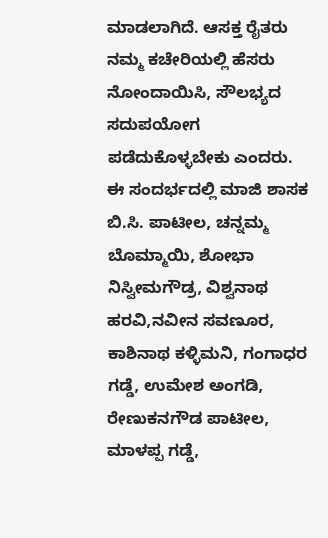ಮಾಡಲಾಗಿದೆ. ಆಸಕ್ತ ರೈತರು ನಮ್ಮ ಕಚೇರಿಯಲ್ಲಿ ಹೆಸರು ನೋಂದಾಯಿಸಿ, ಸೌಲಭ್ಯದ ಸದುಪಯೋಗ ಪಡೆದುಕೊಳ್ಳಬೇಕು ಎಂದರು. ಈ ಸಂದರ್ಭದಲ್ಲಿ ಮಾಜಿ ಶಾಸಕ ಬಿ.ಸಿ. ಪಾಟೀಲ, ಚನ್ನಮ್ಮ ಬೊಮ್ಮಾಯಿ, ಶೋಭಾ ನಿಸ್ವೀಮಗೌಡ್ರ, ವಿಶ್ವನಾಥ ಹರವಿ,ನವೀನ ಸವಣೂರ, ಕಾಶಿನಾಥ ಕಳ್ಳಿಮನಿ, ಗಂಗಾಧರ ಗಡ್ಡೆ, ಉಮೇಶ ಅಂಗಡಿ, ರೇಣುಕನಗೌಡ ಪಾಟೀಲ, ಮಾಳಪ್ಪ ಗಡ್ಡೆ,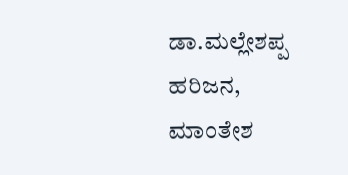ಡಾ.ಮಲ್ಲೇಶಪ್ಪ ಹರಿಜನ, ಮಾಂತೇಶ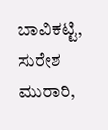ಬಾವಿಕಟ್ಟಿ, ಸುರೇಶ ಮುರಾರಿ,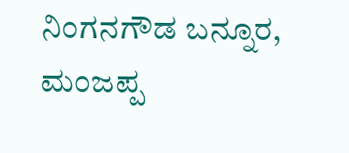ನಿಂಗನಗೌಡ ಬನ್ನೂರ, ಮಂಜಪ್ಪ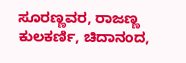ಸೂರಣ್ಣವರ, ರಾಜಣ್ಣ ಕುಲಕರ್ಣಿ, ಚಿದಾನಂದ,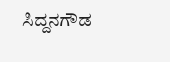ಸಿದ್ದನಗೌಡ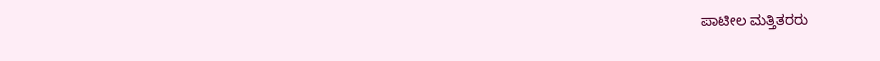ಪಾಟೀಲ ಮತ್ತಿತರರು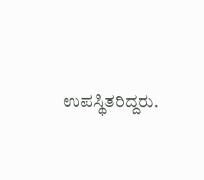ಉಪಸ್ಥಿತರಿದ್ದರು.